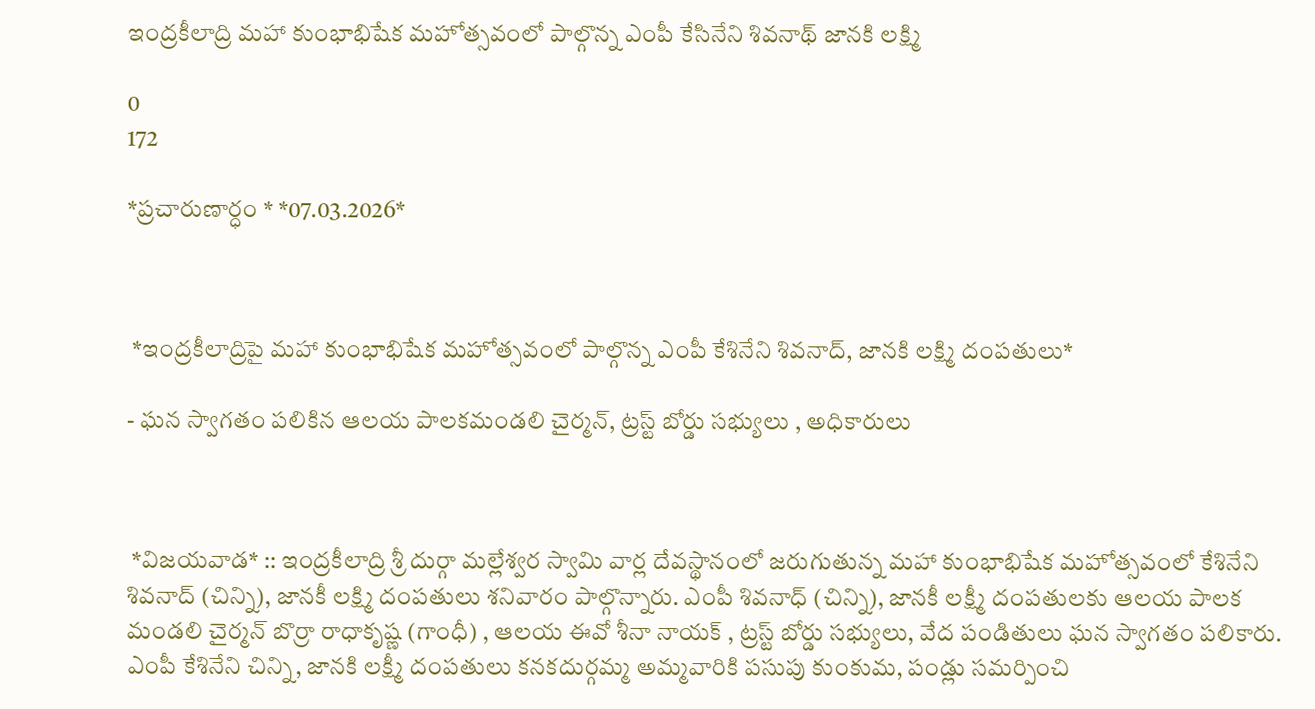ఇంద్రకీలాద్రి మహా కుంభాభిషేక మహోత్సవంలో పాల్గొన్న ఎంపీ కేసినేని శివనాథ్ జానకి లక్ష్మి

0
172

*ప్రచారుణార్ధం * *07.03.2026*



 *ఇంద్రకీలాద్రిపై మహా కుంభాభిషేక మహోత్సవంలో పాల్గొన్న ఎంపీ కేశినేని శివనాద్, జానకి లక్ష్మి దంపతులు*

- ఘన స్వాగతం పలికిన ఆలయ పాలకమండలి చైర్మన్, ట్రస్ట్ బోర్డు సభ్యులు , అధికారులు



 *విజయవాడ* :: ఇంద్రకీలాద్రి శ్రీ దుర్గా మల్లేశ్వర స్వామి వార్ల దేవస్థానంలో జరుగుతున్న మహా కుంభాభిషేక మహోత్సవంలో కేశినేని శివనాద్ (చిన్ని), జానకీ లక్ష్మి దంపతులు శనివారం పాల్గొన్నారు. ఎంపీ శివనాధ్ (చిన్ని), జానకీ లక్ష్మీ దంపతులకు ఆలయ పాలక మండలి చైర్మన్ బొర్రా రాధాకృష్ణ (గాంధీ) , ఆలయ ఈవో శీనా నాయక్ , ట్రస్ట్ బోర్డు సభ్యులు, వేద పండితులు ఘన స్వాగతం పలికారు. ఎంపీ కేశినేని చిన్ని, జానకి లక్ష్మీ దంపతులు కనకదుర్గమ్మ అమ్మవారికి పసుపు కుంకుమ, పండ్లు సమర్పించి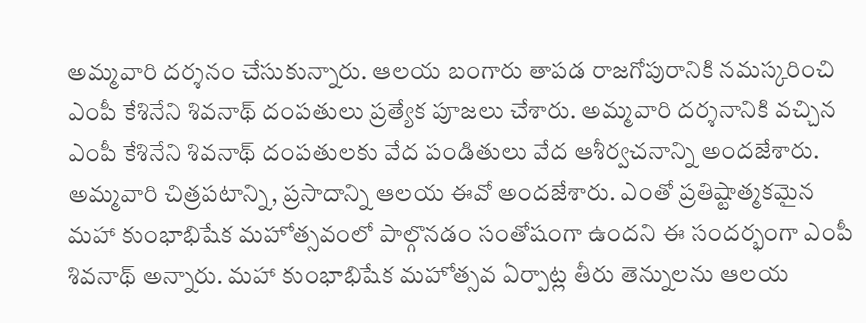అమ్మవారి దర్శనం చేసుకున్నారు. ఆలయ బంగారు తాపడ రాజగోపురానికి నమస్కరించి ఎంపీ కేశినేని శివనాథ్ దంపతులు ప్రత్యేక పూజలు చేశారు. అమ్మవారి దర్శనానికి వచ్చిన ఎంపీ కేశినేని శివనాథ్ దంపతులకు వేద పండితులు వేద ఆశీర్వచనాన్ని అందజేశారు. అమ్మవారి చిత్రపటాన్ని, ప్రసాదాన్ని ఆలయ ఈవో అందజేశారు. ఎంతో ప్రతిష్టాత్మకమైన మహా కుంభాభిషేక మహోత్సవంలో పాల్గొనడం సంతోషంగా ఉందని ఈ సందర్భంగా ఎంపీ శివనాథ్ అన్నారు. మహా కుంభాభిషేక మహోత్సవ ఏర్పాట్ల తీరు తెన్నులను ఆలయ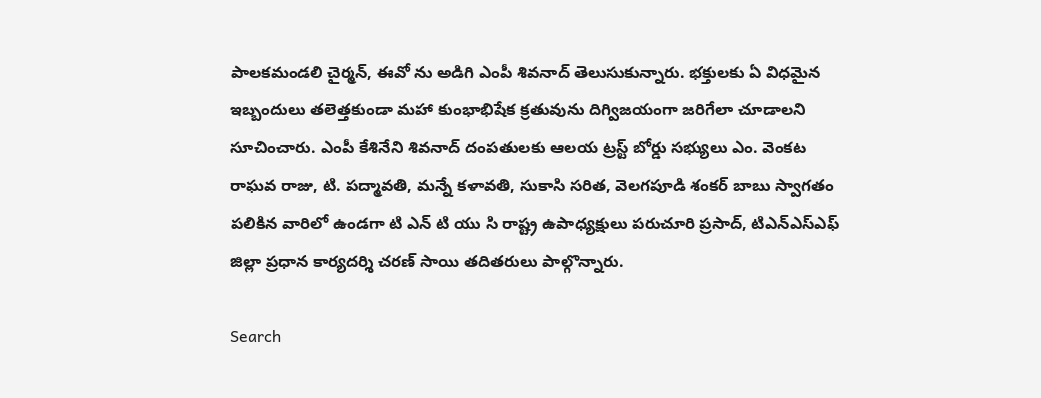పాలకమండలి చైర్మన్, ఈవో ను అడిగి ఎంపీ శివనాద్ తెలుసుకున్నారు. భక్తులకు ఏ విధమైన ఇబ్బందులు తలెత్తకుండా మహా కుంభాభిషేక క్రతువును దిగ్విజయంగా జరిగేలా చూడాలని సూచించారు. ఎంపీ కేశినేని శివనాద్ దంపతులకు ఆలయ ట్రస్ట్ బోర్డు సభ్యులు ఎం. వెంకట రాఘవ రాజు, టి. పద్మావతి, మన్నే కళావతి, సుకాసి సరిత, వెలగపూడి శంకర్ బాబు స్వాగతం పలికిన వారిలో ఉండగా టి ఎన్ టి యు సి రాష్ట్ర ఉపాధ్యక్షులు పరుచూరి ప్రసాద్, టిఎన్ఎస్ఎఫ్ జిల్లా ప్రధాన కార్యదర్శి చరణ్ సాయి తదితరులు పాల్గొన్నారు.

Search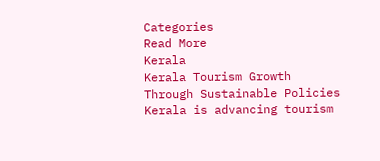Categories
Read More
Kerala
Kerala Tourism Growth Through Sustainable Policies
Kerala is advancing tourism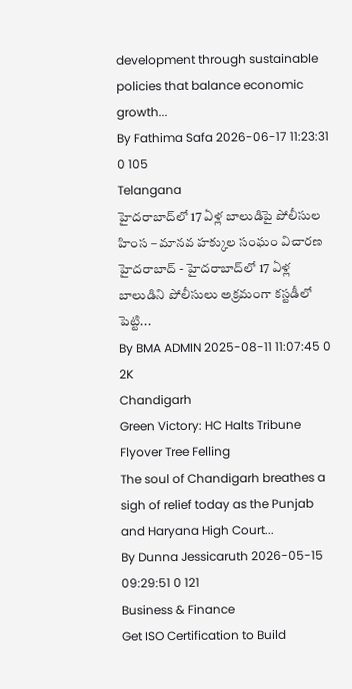development through sustainable policies that balance economic growth...
By Fathima Safa 2026-06-17 11:23:31 0 105
Telangana
హైదరాబాద్‌లో 17 ఏళ్ల బాలుడిపై పోలీసుల హింస – మానవ హక్కుల సంఘం విచారణ
హైదరాబాద్‌ - హైదరాబాద్‌లో 17 ఏళ్ల బాలుడిని పోలీసులు అక్రమంగా కస్టడీలో పెట్టి...
By BMA ADMIN 2025-08-11 11:07:45 0 2K
Chandigarh
Green Victory: HC Halts Tribune Flyover Tree Felling
The soul of Chandigarh breathes a sigh of relief today as the Punjab and Haryana High Court...
By Dunna Jessicaruth 2026-05-15 09:29:51 0 121
Business & Finance
Get ISO Certification to Build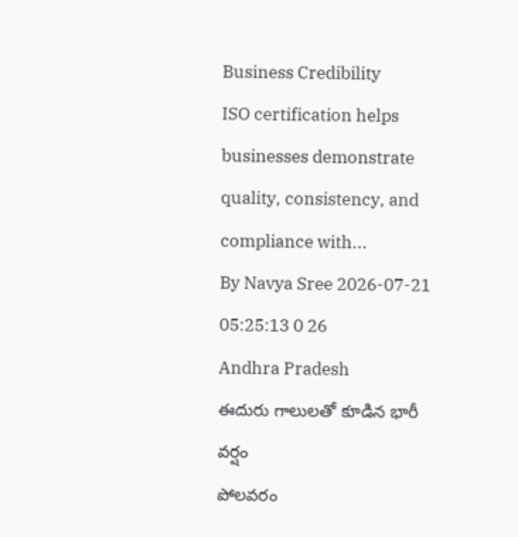Business Credibility
ISO certification helps businesses demonstrate quality, consistency, and compliance with...
By Navya Sree 2026-07-21 05:25:13 0 26
Andhra Pradesh
ఈదురు గాలులతో కూడిన భారీ వర్షం
పోలవరం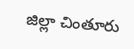జిల్లా చింతూరు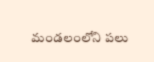మండలంలోని పలు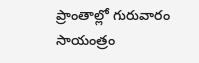ప్రాంతాల్లో గురువారం సాయంత్రం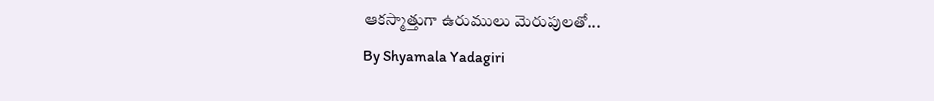ఆకస్మాత్తుగా ఉరుములు మెరుపులతో...
By Shyamala Yadagiri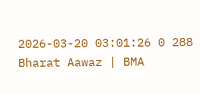2026-03-20 03:01:26 0 288
Bharat Aawaz | BMA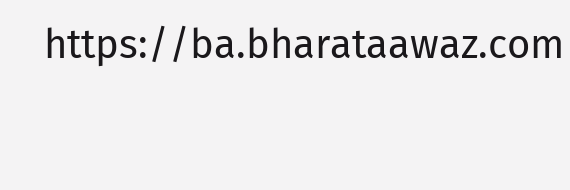https://ba.bharataawaz.com